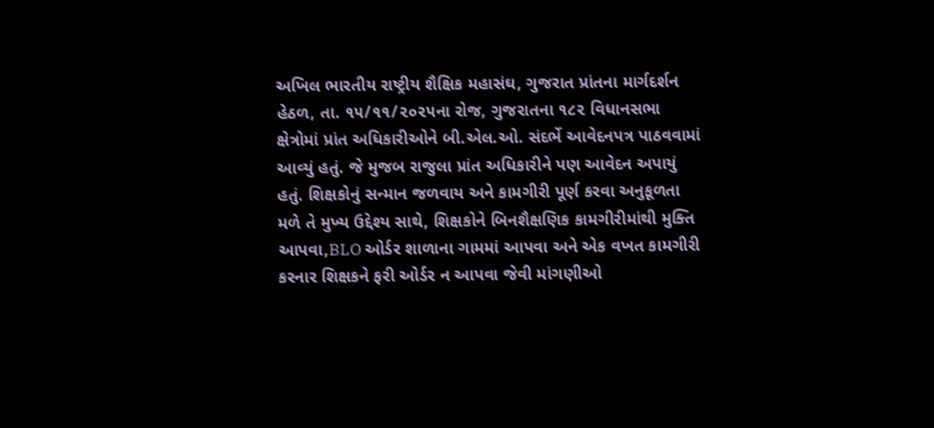અખિલ ભારતીય રાષ્ટ્રીય શૈક્ષિક મહાસંઘ, ગુજરાત પ્રાંતના માર્ગદર્શન હેઠળ, તા. ૧૫/૧૧/૨૦૨૫ના રોજ, ગુજરાતના ૧૮૨ વિધાનસભા ક્ષેત્રોમાં પ્રાંત અધિકારીઓને બી.એલ.ઓ. સંદર્ભે આવેદનપત્ર પાઠવવામાં આવ્યું હતું. જે મુજબ રાજુલા પ્રાંત અધિકારીને પણ આવેદન અપાયું હતું. શિક્ષકોનું સન્માન જળવાય અને કામગીરી પૂર્ણ કરવા અનુકૂળતા મળે તે મુખ્ય ઉદ્દેશ્ય સાથે, શિક્ષકોને બિનશૈક્ષણિક કામગીરીમાંથી મુક્તિ આપવા,BLO ઓર્ડર શાળાના ગામમાં આપવા અને એક વખત કામગીરી કરનાર શિક્ષકને ફરી ઓર્ડર ન આપવા જેવી માંગણીઓ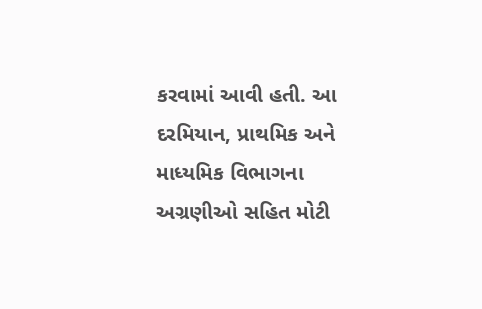કરવામાં આવી હતી. આ દરમિયાન, પ્રાથમિક અને માધ્યમિક વિભાગના અગ્રણીઓ સહિત મોટી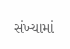સંખ્યામાં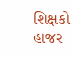શિક્ષકો હાજર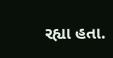રહ્યા હતા.